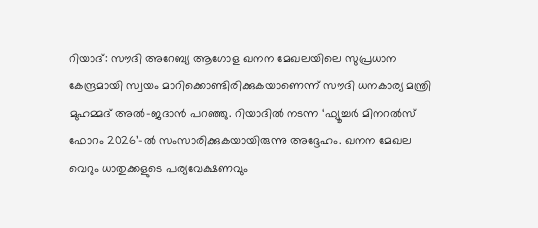റിയാദ്: സൗദി അറേബ്യ ആഗോള ഖനന മേഖലയിലെ സുപ്രധാന കേന്ദ്രമായി സ്വയം മാറിക്കൊണ്ടിരിക്കുകയാണെന്ന് സൗദി ധനകാര്യ മന്ത്രി മുഹമ്മദ് അൽ-ജദാൻ പറഞ്ഞു. റിയാദിൽ നടന്ന ‘ഫ്യൂച്ചർ മിനറൽസ് ഫോറം 2026’-ൽ സംസാരിക്കുകയായിരുന്നു അദ്ദേഹം. ഖനന മേഖല വെറും ധാതുക്കളുടെ പര്യവേക്ഷണവും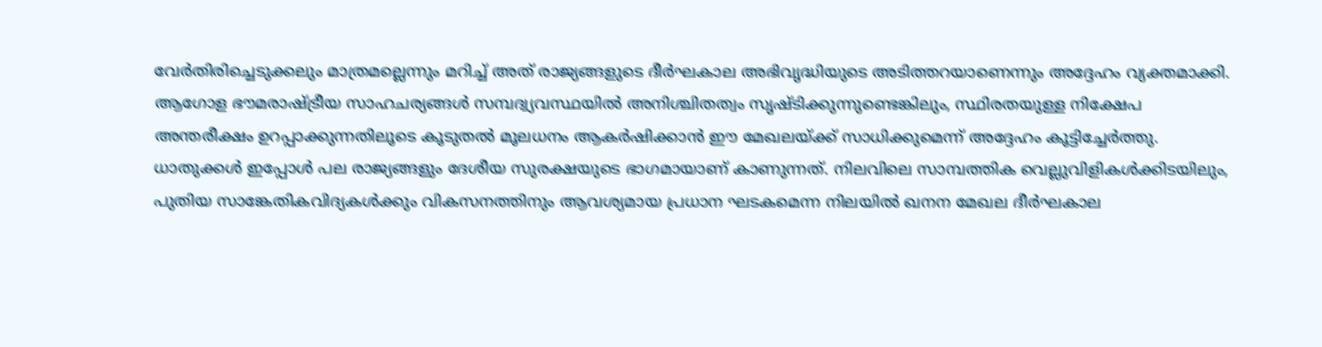വേർതിരിച്ചെടുക്കലും മാത്രമല്ലെന്നും മറിച്ച് അത് രാജ്യങ്ങളുടെ ദീർഘകാല അഭിവൃദ്ധിയുടെ അടിത്തറയാണെന്നും അദ്ദേഹം വ്യക്തമാക്കി. ആഗോള ഭൗമരാഷ്ട്രീയ സാഹചര്യങ്ങൾ സമ്പദ്വ്യവസ്ഥയിൽ അനിശ്ചിതത്വം സൃഷ്ടിക്കുന്നുണ്ടെങ്കിലും, സ്ഥിരതയുള്ള നിക്ഷേപ അന്തരീക്ഷം ഉറപ്പാക്കുന്നതിലൂടെ കൂടുതൽ മൂലധനം ആകർഷിക്കാൻ ഈ മേഖലയ്ക്ക് സാധിക്കുമെന്ന് അദ്ദേഹം കൂട്ടിച്ചേർത്തു.
ധാതുക്കൾ ഇപ്പോൾ പല രാജ്യങ്ങളും ദേശീയ സുരക്ഷയുടെ ഭാഗമായാണ് കാണുന്നത്. നിലവിലെ സാമ്പത്തിക വെല്ലുവിളികൾക്കിടയിലും, പുതിയ സാങ്കേതികവിദ്യകൾക്കും വികസനത്തിനും ആവശ്യമായ പ്രധാന ഘടകമെന്ന നിലയിൽ ഖനന മേഖല ദീർഘകാല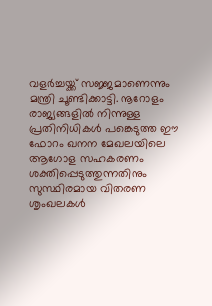വളർച്ചയ്ക്ക് സജ്ജമാണെന്നും മന്ത്രി ചൂണ്ടിക്കാട്ടി. നൂറോളം രാജ്യങ്ങളിൽ നിന്നുള്ള പ്രതിനിധികൾ പങ്കെടുത്ത ഈ ഫോറം ഖനന മേഖലയിലെ ആഗോള സഹകരണം ശക്തിപ്പെടുത്തുന്നതിനും സുസ്ഥിരമായ വിതരണ ശൃംഖലകൾ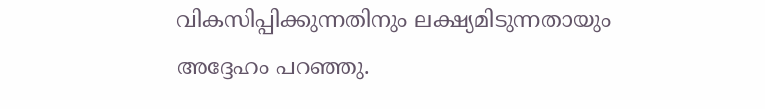വികസിപ്പിക്കുന്നതിനും ലക്ഷ്യമിടുന്നതായും അദ്ദേഹം പറഞ്ഞു.